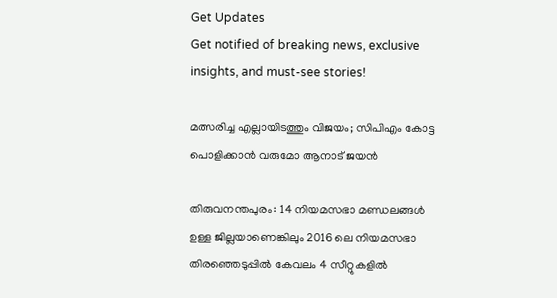Get Updates
Get notified of breaking news, exclusive insights, and must-see stories!

മത്സരിച്ച എല്ലായിടത്തും വിജയം; സിപിഎം കോട്ട പൊളിക്കാന്‍ വരുമോ ആനാട് ജയന്‍

തിരുവനന്തപുരം: 14 നിയമസഭാ മണ്ഡലങ്ങള്‍ ഉള്ള ജില്ലയാണെങ്കിലും 2016 ലെ നിയമസഭാ തിരഞ്ഞെടുപ്പില്‍ കേവലം 4 സീറ്റുകളില്‍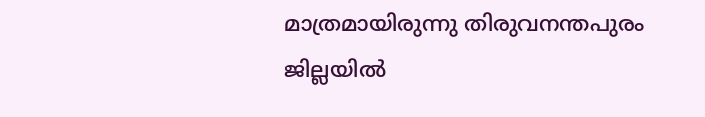മാത്രമായിരുന്നു തിരുവനന്തപുരം ജില്ലയില്‍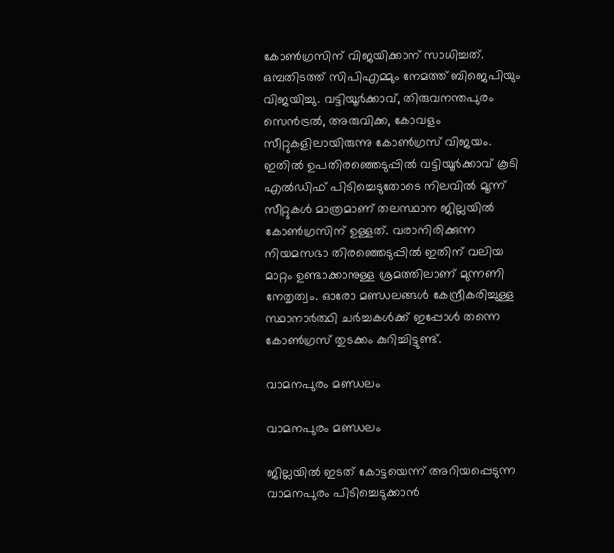കോണ്‍ഗ്രസിന് വിജയിക്കാന‍് സാധിച്ചത്. ഒമ്പതിടത്ത് സിപിഎമ്മും നേമത്ത് ബിജെപിയും വിജയിച്ചു. വട്ടിയൂര്‍ക്കാവ്, തിരുവനന്തപുരം സെന്‍ട്രല്‍, അരുവിക്ക, കോവളം സീറ്റുകളിലായിരുന്നു കോണ്‍ഗ്രസ് വിജയം. ഇതില്‍ ഉപതിരഞ്ഞെടുപ്പില്‍ വട്ടിയൂര്‍ക്കാവ് കൂടി എല്‍ഡിഫ് പിടിച്ചെടുതോടെ നിലവില്‍ മൂന്ന് സീറ്റുകള്‍ മാത്രമാണ് തലസ്ഥാന ജില്ലയില്‍ കോണ്‍ഗ്രസിന് ഉള്ളത്. വരാനിരിക്കുന്ന നിയമസഭാ തിരഞ്ഞെടുപ്പില്‍ ഇതിന് വലിയ മാറ്റം ഉണ്ടാക്കാനുള്ള ശ്രമത്തിലാണ് മുന്നണി നേതൃത്വം. ഓരോ മണ്ഡലങ്ങള്‍ കേന്ദ്രീകരിച്ചുള്ള സ്ഥാനാര്‍ത്ഥി ചര്‍ച്ചകള്‍ക്ക് ഇപ്പോള്‍ തന്നെ കോണ്‍ഗ്രസ് തുടക്കം കുറിച്ചിട്ടുണ്ട്.

വാമനപുരം മണ്ഡലം

വാമനപുരം മണ്ഡലം

ജില്ലയില്‍ ഇടത് കോട്ടയെന്ന് അറിയപ്പെടുന്ന വാമനപുരം പിടിച്ചെടുക്കാന്‍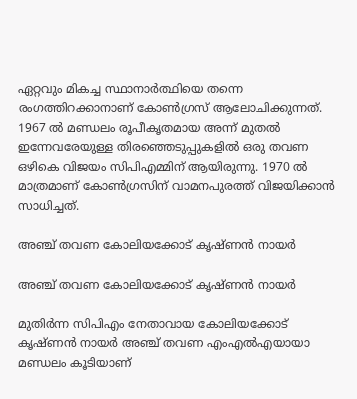ഏറ്റവും മികച്ച സ്ഥാനാര്‍ത്ഥിയെ തന്നെ രംഗത്തിറക്കാനാണ് കോണ്‍ഗ്രസ് ആലോചിക്കുന്നത്. 1967 ല്‍ മണ്ഡലം രൂപീകൃതമായ അന്ന് മുതല്‍ ഇന്നേവരേയുള്ള തിരഞ്ഞെടുപ്പുകളില്‍ ഒരു തവണ ഒഴികെ വിജയം സിപിഎമ്മിന് ആയിരുന്നു. 1970 ല്‍ മാത്രമാണ് കോണ്‍ഗ്രസിന് വാമനപുരത്ത് വിജയിക്കാന്‍ സാധിച്ചത്.

അഞ്ച് തവണ കോലിയക്കോട് കൃഷ്ണന്‍ നായര്‍

അഞ്ച് തവണ കോലിയക്കോട് കൃഷ്ണന്‍ നായര്‍

മുതിര്‍ന്ന സിപിഎം നേതാവായ കോലിയക്കോട് കൃഷ്ണന്‍ നായര്‍ അഞ്ച് തവണ എംഎല്‍എയായാ മണ്ഡലം കൂടിയാണ്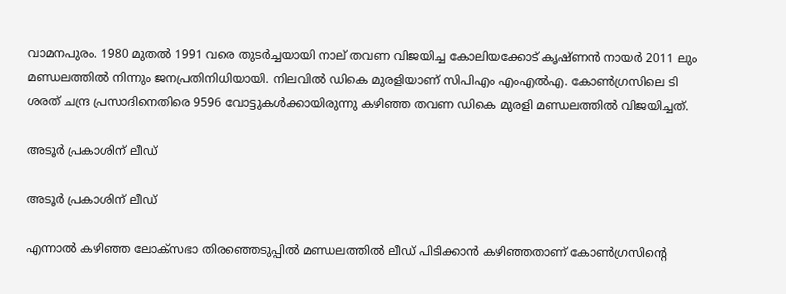വാമനപുരം. 1980 മുതല്‍ 1991 വരെ തുടര്‍ച്ചയായി നാല് തവണ വിജയിച്ച കോലിയക്കോട് കൃഷ്ണന്‍ നായര്‍ 2011 ലും മണ്ഡലത്തില്‍ നിന്നും ജനപ്രതിനിധിയായി. നിലവില്‍ ഡികെ മുരളിയാണ് സിപിഎം എംഎല്‍എ. കോണ്‍ഗ്രസിലെ ടി ശരത് ചന്ദ്ര പ്രസാദിനെതിരെ 9596 വോട്ടുകള്‍ക്കായിരുന്നു കഴിഞ്ഞ തവണ ഡികെ മുരളി മണ്ഡലത്തില്‍ വിജയിച്ചത്.

അടൂര്‍ പ്രകാശിന് ലീഡ്

അടൂര്‍ പ്രകാശിന് ലീഡ്

എന്നാല്‍ കഴിഞ്ഞ ലോക്സഭാ തിരഞ്ഞെടുപ്പില്‍ മണ്ഡലത്തില്‍ ലീഡ് പിടിക്കാന്‍ കഴിഞ്ഞതാണ് കോണ്‍ഗ്രസിന്‍റെ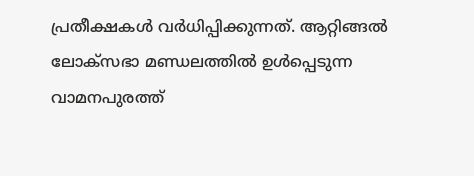പ്രതീക്ഷകള്‍ വര്‍ധിപ്പിക്കുന്നത്. ആറ്റിങ്ങല്‍ ലോക്സഭാ മണ്ഡലത്തില്‍ ഉള്‍പ്പെടുന്ന വാമനപുരത്ത്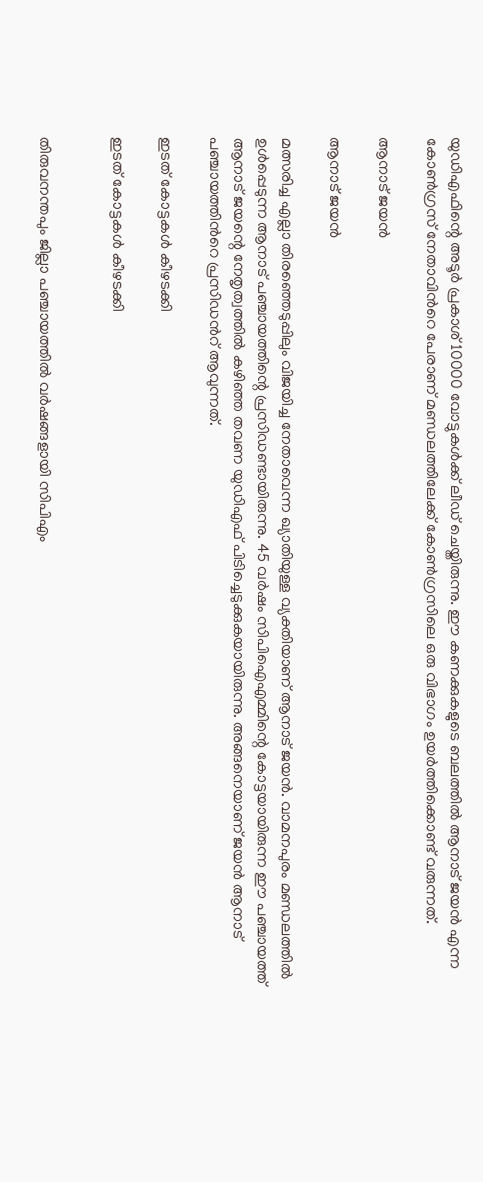യുഡിഎഫിന്റെ അടൂര്‍ പ്രകാശ് 10000 വോട്ടുകള്‍ക്ക് ലീഡ് ചെയ്തിരുന്നു. ഈ കണക്കുകളുടെ ബലത്തില്‍ ആനാട് ജയന്‍ എന്ന കോണ്‍ഗ്രസ് നേതാവിന്‍റെ പേരാണ് മണ്ഡലത്തിലേക്ക് കോണ്‍ഗ്രസിലെ ഒരു വിഭാഗം ഉയര്‍ത്തിക്കൊണ്ട് വരുന്നത്.

ആനാട് ജയന്‍

ആനാട് ജയന്‍

മത്സരിച്ച എല്ലാ തിരഞ്ഞെടുപ്പിലും വിജയിച്ച നേതാവെന്ന ഖ്യാതിയുള്ള വ്യക്തിയാണ് ആനാട് ജയന്‍. വാമനപുരം മണ്ഡലത്തില്‍ ഉള്‍പ്പെടുന്ന ആനാട് പഞ്ചായത്തിന്റെ പ്രസിഡണ്ടായിരുന്നു. 45 വര്‍ഷം സിപിഐഎമ്മിന്റെ കോട്ടയായിരുന്ന ഈ പഞ്ചായത്ത് ആനാട് ജയന്റെ നേതൃത്വത്തില്‍ കഴിഞ്ഞ തവണ യുഡിഎഫ് പിടിച്ചെടുക്കുകയായിരുന്നു. അങ്ങനെയാണ് ജയന്‍ ആനാട് പഞ്ചായത്തിന്‍റെ പ്രസിഡന്‍റ് ആവുന്നത്.

ഇടത് കോട്ടകള്‍ കീഴടക്കി

ഇടത് കോട്ടകള്‍ കീഴടക്കി


തിരുവനന്തപും ജില്ലാ പഞ്ചായത്തില്‍ വര്‍ഷങ്ങളായി സിപിഎം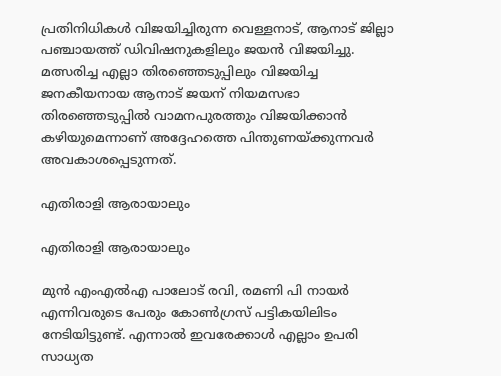പ്രതിനിധികള്‍ വിജയിച്ചിരുന്ന വെള്ളനാട്, ആനാട് ജില്ലാ പഞ്ചായത്ത് ഡിവിഷനുകളിലും ജയന്‍ വിജയിച്ചു. മത്സരിച്ച എല്ലാ തിരഞ്ഞെടുപ്പിലും വിജയിച്ച ജനകീയനായ ആനാട് ജയന് നിയമസഭാ തിരഞ്ഞെടുപ്പില്‍ വാമനപുരത്തും വിജയിക്കാന്‍ കഴിയുമെന്നാണ് അദ്ദേഹത്തെ പിന്തുണയ്ക്കുന്നവര്‍ അവകാശപ്പെടുന്നത്.

എതിരാളി ആരായാലും

എതിരാളി ആരായാലും

മുന്‍ എംഎല്‍എ പാലോട് രവി, രമണി പി നായര്‍ എന്നിവരുടെ പേരും കോണ്‍ഗ്രസ് പട്ടികയിലിടം നേടിയിട്ടുണ്ട്. എന്നാല്‍ ഇവരേക്കാള്‍ എല്ലാം ഉപരി സാധ്യത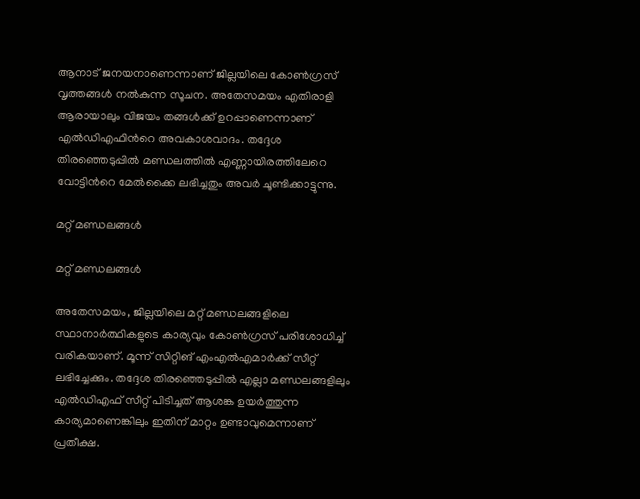ആനാട് ജനയനാണെന്നാണ് ജില്ലയിലെ കോണ്‍ഗ്രസ് വൃത്തങ്ങള്‍ നല്‍കുന്ന സൂചന. അതേസമയം എതിരാളി ആരായാലും വിജയം തങ്ങള്‍ക്ക് ഉറപ്പാണെന്നാണ് എല്‍ഡിഎഫിന്‍റെ അവകാശവാദം. തദ്ദേശ തിരഞ്ഞെടുപ്പില്‍ മണ്ഡലത്തില്‍ എണ്ണായിരത്തിലേറെ വോട്ടിന്‍റെ മേല്‍ക്കൈ ലഭിച്ചതും അവര്‍ ചൂണ്ടിക്കാട്ടുന്നു.

മറ്റ് മണ്ഡലങ്ങള്‍

മറ്റ് മണ്ഡലങ്ങള്‍

അതേസമയം, ജില്ലയിലെ മറ്റ് മണ്ഡലങ്ങളിലെ സ്ഥാനാര്‍ത്ഥികളുടെ കാര്യവും കോണ്‍ഗ്രസ് പരിശോധിച്ച് വരികയാണ്. മൂന്ന് സിറ്റിങ് എംഎല്‍എമാര്‍ക്ക് സീറ്റ് ലഭിച്ചേക്കും. തദ്ദേശ തിരഞ്ഞെടുപ്പില്‍ എല്ലാ മണ്ഡലങ്ങളിലും എല്‍ഡിഎഫ് സീറ്റ് പിടിച്ചത് ആശങ്ക ഉയര്‍ത്തുന്ന കാര്യമാണെങ്കിലും ഇതിന് മാറ്റം ഉണ്ടാവുമെന്നാണ് പ്രതീക്ഷ.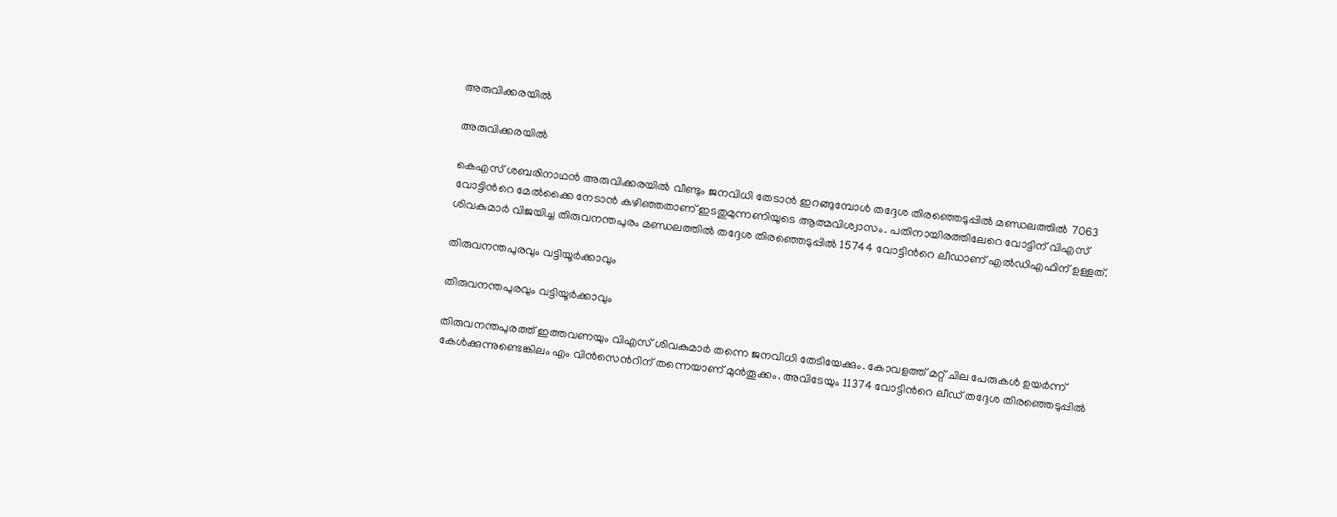അരുവിക്കരയില്‍

അരുവിക്കരയില്‍

കെഎസ് ശബരിനാഥന്‍ അരുവിക്കരയില്‍ വീണ്ടും ജനവിധി തേടാന്‍ ഇറങ്ങുമ്പോള്‍ തദ്ദേശ തിരഞ്ഞെടുപ്പില്‍ മണ്ഡലത്തില്‍ 7063 വോട്ടിന്‍റെ മേല്‍ക്കൈ നേടാന്‍ കഴിഞ്ഞതാണ് ഇടതുമുന്നണിയുടെ ആത്മവിശ്വാസം. പതിനായിരത്തിലേറെ വോട്ടിന് വിഎസ് ശിവകുമാര്‍ വിജയിച്ച തിരുവനന്തപുരം മണ്ഡലത്തില്‍ തദ്ദേശ തിരഞ്ഞെടുപ്പില്‍ 15744 വോട്ടിന്‍റെ ലീഡാണ് എല്‍ഡിഎഫിന് ഉള്ളത്.

തിരുവനന്തപുരവും വട്ടിയൂര്‍ക്കാവും

തിരുവനന്തപുരവും വട്ടിയൂര്‍ക്കാവും

തിരുവനന്തപുരത്ത് ഇത്തവണയും വിഎസ് ശിവകുമാര്‍ തന്നെ ജനവിധി തേടിയേക്കും. കോവളത്ത് മറ്റ് ചില പേരുകള്‍ ഉയര്‍ന്ന് കേള്‍ക്കുന്നുണ്ടെങ്കിലം എം വിന്‍സെന്‍റിന് തന്നെയാണ് മുന്‍തൂക്കം. അവിടേയും 11374 വോട്ടിന്‍റെ ലീഡ് തദ്ദേശ തിരഞ്ഞെടുപ്പില്‍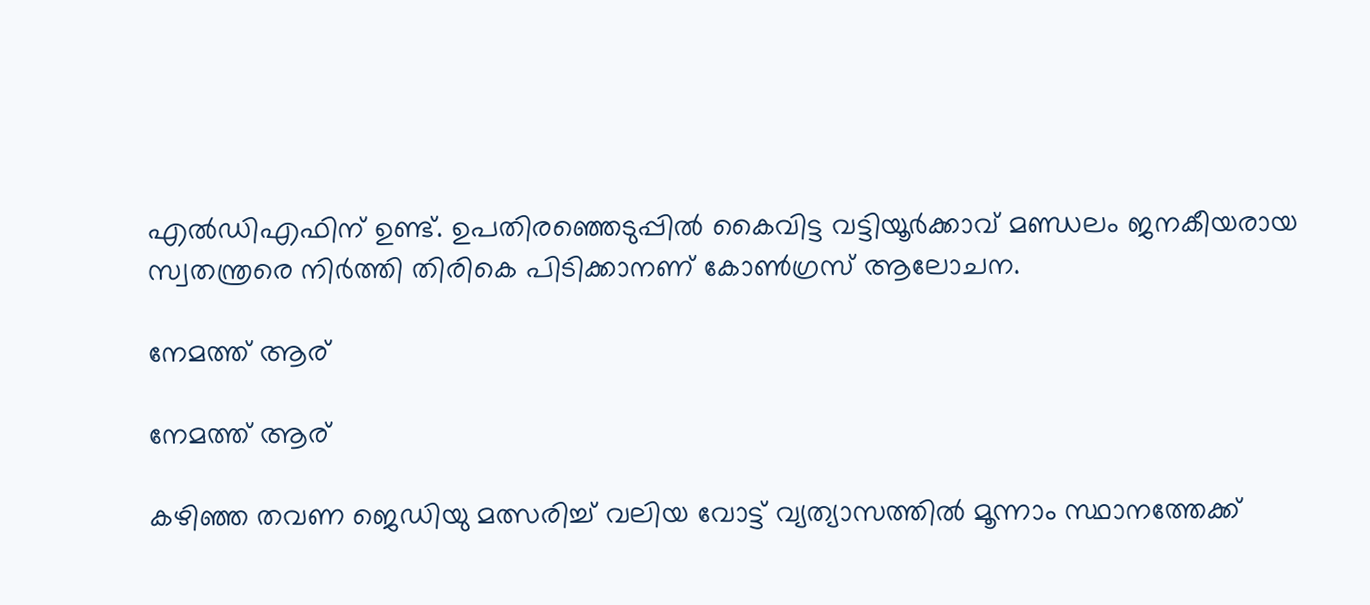എല്‍ഡിഎഫിന് ഉണ്ട്. ഉപതിരഞ്ഞെടുപ്പില്‍ കൈവിട്ട വട്ടിയൂര്‍ക്കാവ് മണ്ഡലം ജനകീയരായ സ്വതന്ത്രരെ നിര്‍ത്തി തിരികെ പിടിക്കാനണ് കോണ്‍ഗ്രസ് ആലോചന.

നേമത്ത് ആര്

നേമത്ത് ആര്

കഴിഞ്ഞ തവണ ജെഡിയു മത്സരിച്ച് വലിയ വോട്ട് വ്യത്യാസത്തില്‍ മൂന്നാം സ്ഥാനത്തേക്ക്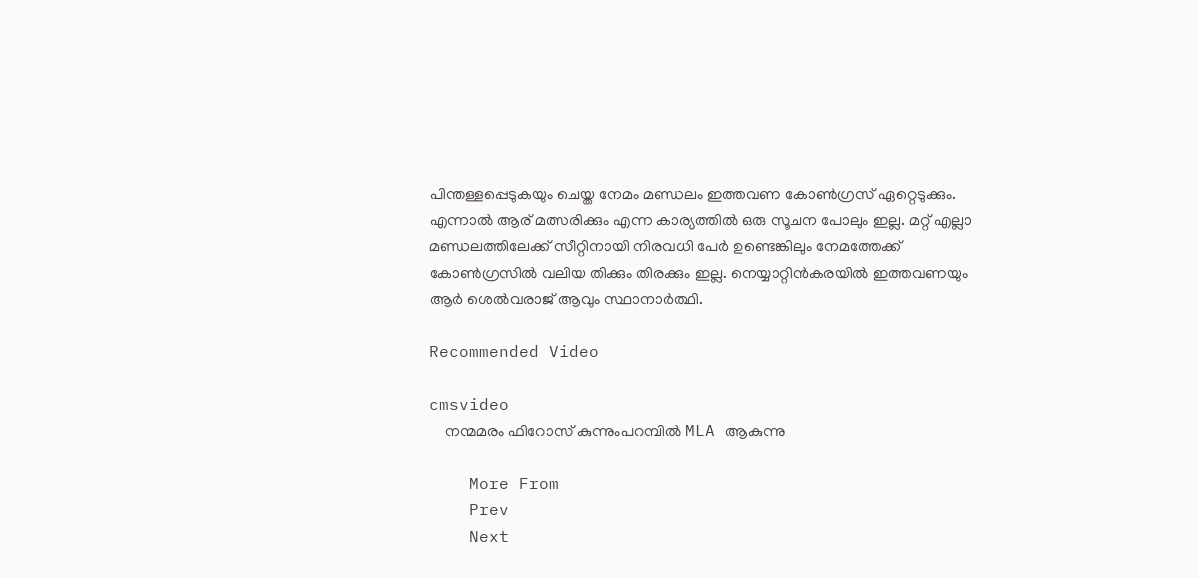പിന്തള്ളപ്പെടുകയും ചെയ്ത നേമം മണ്ഡലം ഇത്തവണ കോണ്‍ഗ്രസ് ഏറ്റെടുക്കും. എന്നാല്‍ ആര് മത്സരിക്കും എന്ന കാര്യത്തില്‍ ഒരു സൂചന പോലും ഇല്ല. മറ്റ് എല്ലാ മണ്ഡലത്തിലേക്ക് സീറ്റിനായി നിരവധി പേര്‍ ഉണ്ടെങ്കിലും നേമത്തേക്ക് കോണ്‍ഗ്രസില്‍ വലിയ തിക്കും തിരക്കും ഇല്ല. നെയ്യാറ്റിന്‍കരയില്‍ ഇത്തവണയും ആര്‍ ശെല്‍വരാജ് ആവും സ്ഥാനാര്‍ത്ഥി.

Recommended Video

cmsvideo
    നന്മമരം ഫിറോസ് കുന്നുംപറമ്പിൽ MLA ആകുന്നു

    More From
    Prev
    Next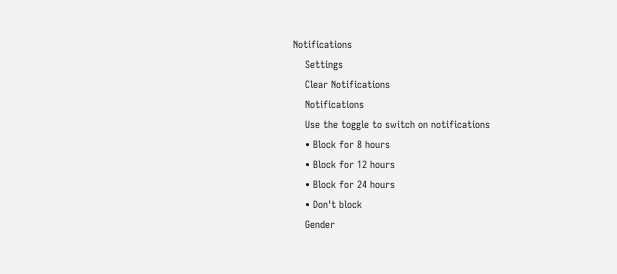Notifications
    Settings
    Clear Notifications
    Notifications
    Use the toggle to switch on notifications
    • Block for 8 hours
    • Block for 12 hours
    • Block for 24 hours
    • Don't block
    Gender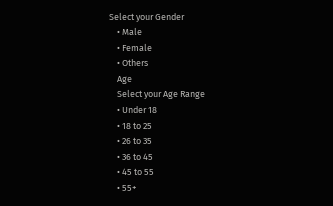Select your Gender
    • Male
    • Female
    • Others
    Age
    Select your Age Range
    • Under 18
    • 18 to 25
    • 26 to 35
    • 36 to 45
    • 45 to 55
    • 55+